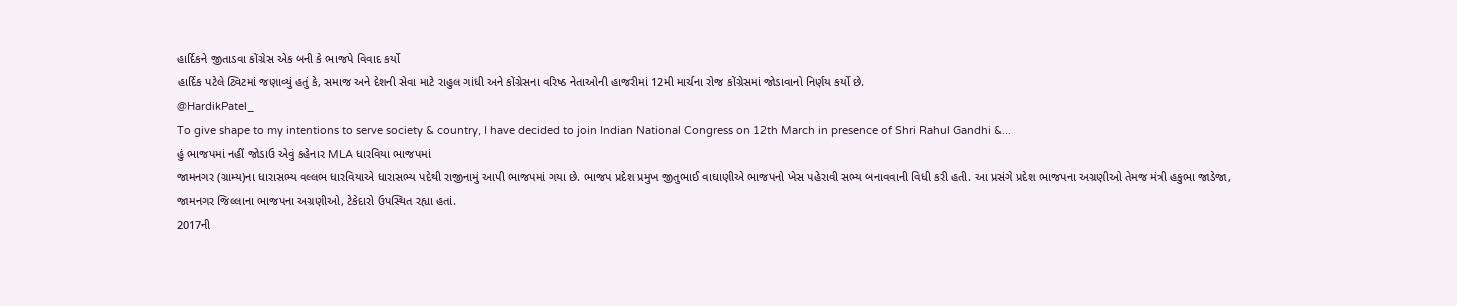હાર્દિકને જીતાડવા કોંગ્રેસ એક બની કે ભાજપે વિવાદ કર્યો
હાર્દિક પટેલે ટ્વિટમાં જણાવ્યું હતું કે, સમાજ અને દેશની સેવા માટે રાહુલ ગાંધી અને કોંગ્રેસના વરિષ્ઠ નેતાઓની હાજરીમાં 12મી માર્ચના રોજ કોંગ્રેસમાં જોડાવાનો નિર્ણય કર્યો છે.
@HardikPatel_
To give shape to my intentions to serve society & country, I have decided to join Indian National Congress on 12th March in presence of Shri Rahul Gandhi &...
હું ભાજપમાં નહીં જોડાઉ એવું કહેનાર MLA ધારવિયા ભાજપમાં
જામનગર (ગ્રામ્ય)ના ધારાસભ્ય વલ્લભ ધારવિયાએ ધારાસભ્ય પદેથી રાજીનામું આપી ભાજપમાં ગયા છે. ભાજપ પ્રદેશ પ્રમુખ જીતુભાઈ વાઘાણીએ ભાજપનો ખેસ પહેરાવી સભ્ય બનાવવાની વિધી કરી હતી. આ પ્રસંગે પ્રદેશ ભાજપના અગ્રણીઓ તેમજ મંત્રી હકુભા જાડેજા, જામનગર જિલ્લાના ભાજપના અગ્રણીઓ, ટેકેદારો ઉપસ્થિત રહ્યા હતાં.
2017ની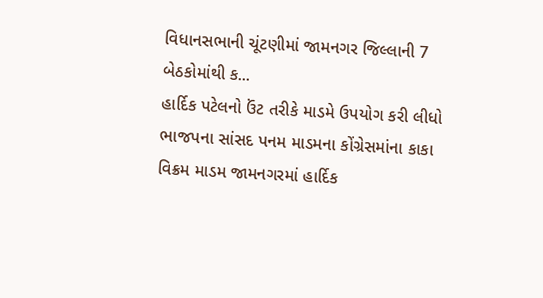વિધાનસભાની ચૂંટણીમાં જામનગર જિલ્લાની 7 બેઠકોમાંથી ક...
હાર્દિક પટેલનો ઉંટ તરીકે માડમે ઉપયોગ કરી લીધો
ભાજપના સાંસદ પનમ માડમના કોંગ્રેસમાંના કાકા વિક્રમ માડમ જામનગરમાં હાર્દિક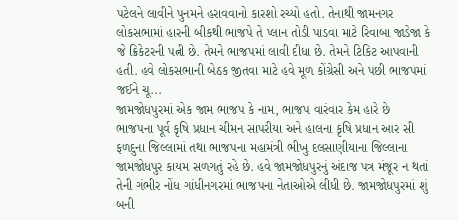પટેલને લાવીને પુનમને હરાવવાનો કારશો રચ્યો હતો. તેનાથી જામનગર લોકસભામાં હારની બીકથી ભાજપે તે પ્લાન તોડી પાડવા માટે રિવાબા જાડેજા કે જે ક્રિકેટરની પત્ની છે. તેમને ભાજપમાં લાવી દીધા છે. તેમને ટિકિટ આપવાની હતી. હવે લોકસભાની બેઠક જીતવા માટે હવે મૂળ કોંગ્રેસી અને પછી ભાજપમાં જઈને ચૂ...
જામજોધપુરમાં એક જામ ભાજપ કે નામ, ભાજપ વારંવાર કેમ હારે છે
ભાજપના પૂર્વ કૃષિ પ્રધાન ચીમન સાપરીયા અને હાલના કૃષિ પ્રધાન આર સી ફળદુના જિલ્લામાં તથા ભાજપના મહામંત્રી ભીખુ દલસાણીયાના જિલ્લાના જામજોધપુર કાયમ સળગતું રહે છે. હવે જામજોધપુરનું અંદાજ પત્ર મંજૂર ન થતાં તેની ગંભીર નોંધ ગાંધીનગરમાં ભાજપના નેતાઓએ લીધી છે. જામજોધપુરમાં શું બની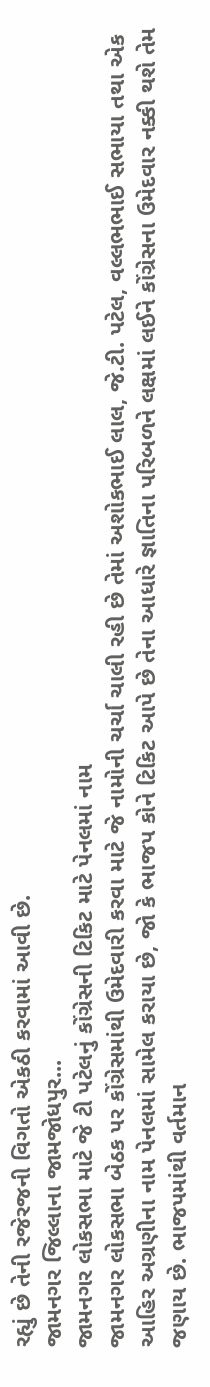રહ્યું છે તેની રજેરજની વિગતો એકઠી કરવામાં આવી છે.
જામનગર જિલ્લાના જામજોધપુર...
જામનગર લોકસભા માટે જે ટી પટેલનું કોંગ્રેસની ટિકિટ માટે પેનલમાં નામ
જામનગર લોકસભા બેઠક પર કોંગ્રેસમાંથી ઉમેદવારી કરવા માટે જે નામોની ચર્ચા ચાલી રહી છે તેમાં અશોકભાઈ લાલ, જે.ટી. પટેલ, વલ્લભભાઈ સભાયા તથા એક આહિર અગ્રણીના નામ પેનલમાં સામેલ કરાયા છે, જો કે ભાજપ કોને ટિકિટ આપે છે તેના આધારે જ્ઞાતિના પરિબળને લક્ષમાં લઈને કોંગ્રેસના ઉમેદવાર નક્કી થશે તેમ જણાય છે. ભાજપમાંથી વર્તમાન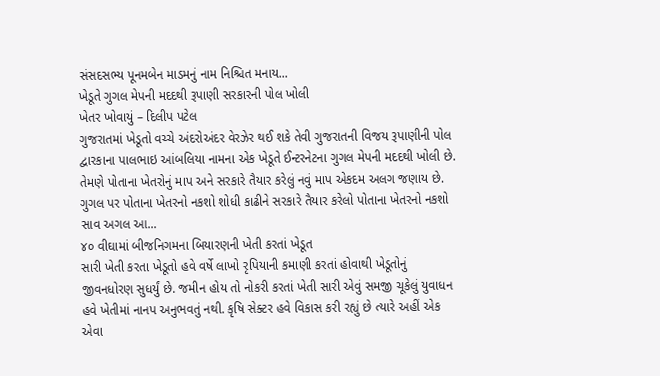સંસદસભ્ય પૂનમબેન માડમનું નામ નિશ્ચિત મનાય...
ખેડૂતે ગુગલ મેપની મદદથી રૂપાણી સરકારની પોલ ખોલી
ખેતર ખોવાયું – દિલીપ પટેલ
ગુજરાતમાં ખેડૂતો વચ્ચે અંદરોઅંદર વેરઝેર થઈ શકે તેવી ગુજરાતની વિજય રૂપાણીની પોલ દ્વારકાના પાલભાઇ આંબલિયા નામના એક ખેડૂતે ઈન્ટરનેટના ગુગલ મેપની મદદથી ખોલી છે. તેમણે પોતાના ખેતરોનું માપ અને સરકારે તૈયાર કરેલું નવું માપ એકદમ અલગ જણાય છે. ગુગલ પર પોતાના ખેતરનો નકશો શોધી કાઢીને સરકારે તૈયાર કરેલો પોતાના ખેતરનો નકશો સાવ અગલ આ...
૪૦ વીઘામાં બીજનિગમના બિયારણની ખેતી કરતાં ખેડૂત
સારી ખેતી કરતા ખેડૂતો હવે વર્ષે લાખો રૃપિયાની કમાણી કરતાં હોવાથી ખેડૂતોનું જીવનધોરણ સુધર્યું છે. જમીન હોય તો નોકરી કરતાં ખેતી સારી એવું સમજી ચૂકેલું યુવાધન હવે ખેતીમાં નાનપ અનુભવતું નથી. કૃષિ સેક્ટર હવે વિકાસ કરી રહ્યું છે ત્યારે અહીં એક એવા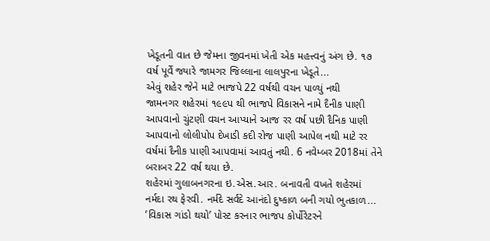ખેડૂતની વાત છે જેમના જીવનમાં ખેતી એક મહત્ત્વનું અંગ છે. ૧૭ વર્ષ પૂર્વે જ્યારે જામગર જિલ્લાના લાલપુરના ખેડૂતે...
એવું શહેર જેને માટે ભાજપે 22 વર્ષથી વચન પાળ્યું નથી
જામનગર શહેરમાં ૧૯૯પ થી ભાજપે વિકાસને નામે દૈનીક પાણી આપવાનો ચુંટણી વચન આપ્યાને આજ રર વર્ષ પછી દૈનિક પાણી આપવાનો લોલીપોપ દેખાડી કદી રોજ પાણી આપેલ નથી માટે રર વર્ષમાં દૈનીક પાણી આપવામાં આવતું નથી. 6 નવેમ્બર 2018માં તેને બરાબર 22 વર્ષ થયા છે.
શહેરમાં ગુલાબનગરના ઇ.એસ.આર. બનાવતી વખતે શહેરમાં નર્મદા રથ ફેરવી. નર્મદે સર્વદે આનંદો દુષ્કાળ બની ગયો ભુતકાળ...
’વિકાસ ગાંડો થયો’ પોસ્ટ કરનાર ભાજપ કોર્પોરેટરને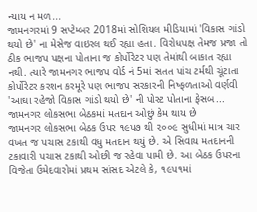ન્યાય ન મળ...
જામનગરમાં 9 સપ્ટેમ્બર 2018માં સોશિયલ મીડિયામાં 'વિકાસ ગાંડો થયો છે' ના મેસેજ વાઇરલ થઈ રહ્યા હતા. વિરોધપક્ષ તેમજ પ્રજા તો ઠીક ભાજપ પક્ષના પોતાના જ કોર્પોરેટર પણ તેમાંથી બાકાત રહ્યા નથી. ત્યારે જામનગર ભાજપ વોર્ડ નં 5માં સતત પાંચ ટર્મથી ચૂંટાતા કોર્પોરેટર કરશન કરમૂરે પણ ભાજપ સરકારની નિષ્ફળતાઓ વર્ણવી 'આઘા રહેજો વિકાસ ગાંડો થયો છે' ની પોસ્ટ પોતાના ફેસબ...
જામનગર લોકસભા બેઠકમાં મતદાન ઓછું કેમ થાય છે
જામનગર લોકસભા બેઠક ઉપર ૧૯પ૭ થી ૨૦૦૯ સુધીમાં માત્ર ચાર વખત જ પચાસ ટકાથી વધુ મતદાન થયું છે. એ સિવાય મતદાનની ટકાવારી પચાસ ટકાથી ઓછી જ રહેવા પામી છે. આ બેઠક ઉપરના વિજેતા ઉમેદવારોમાં પ્રથમ સાંસદ એટલે કે, ૧૯પ૧માં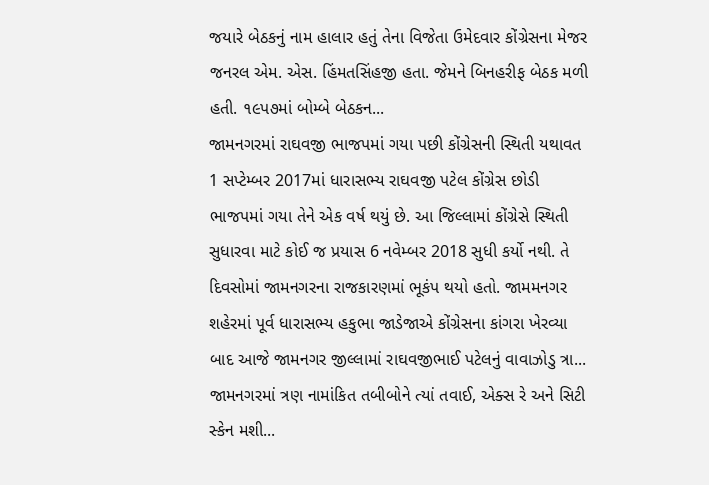જયારે બેઠકનું નામ હાલાર હતું તેના વિજેતા ઉમેદવાર કોંગ્રેસના મેજર જનરલ એમ. એસ. હિંમતસિંહજી હતા. જેમને બિનહરીફ બેઠક મળી હતી. ૧૯પ૭માં બોમ્બે બેઠકન...
જામનગરમાં રાઘવજી ભાજપમાં ગયા પછી કોંગ્રેસની સ્થિતી યથાવત
1 સપ્ટેમ્બર 2017માં ધારાસભ્ય રાઘવજી પટેલ કોંગ્રેસ છોડી ભાજપમાં ગયા તેને એક વર્ષ થયું છે. આ જિલ્લામાં કોંગ્રેસે સ્થિતી સુધારવા માટે કોઈ જ પ્રયાસ 6 નવેમ્બર 2018 સુધી કર્યો નથી. તે દિવસોમાં જામનગરના રાજકારણમાં ભૂકંપ થયો હતો. જામમનગર શહેરમાં પૂર્વ ધારાસભ્ય હકુભા જાડેજાએ કોંગ્રેસના કાંગરા ખેરવ્યા બાદ આજે જામનગર જીલ્લામાં રાઘવજીભાઈ પટેલનું વાવાઝોડુ ત્રા...
જામનગરમાં ત્રણ નામાંકિત તબીબોને ત્યાં તવાઈ, એક્સ રે અને સિટી સ્કેન મશી...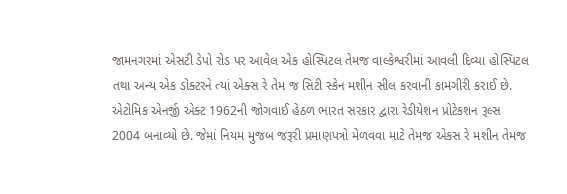જામનગરમાં એસટી ડેપો રોડ પર આવેલ એક હોસ્પિટલ તેમજ વાલ્કેશ્વરીમાં આવલી દિવ્યા હોસ્પિટલ તથા અન્ય એક ડોક્ટરને ત્યાં એક્સ રે તેમ જ સિટી સ્કેન મશીન સીલ કરવાની કામગીરી કરાઈ છે.
એટોમિક એનર્જી એક્ટ 1962ની જોગવાઈ હેઠળ ભારત સરકાર દ્વારા રેડીયેશન પ્રોટેકશન રૂલ્સ 2004 બનાવ્યો છે. જેમાં નિયમ મુજબ જરૂરી પ્રમાણપત્રો મેળવવા માટે તેમજ એકસ રે મશીન તેમજ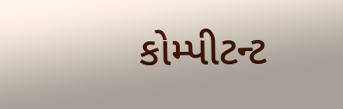કોમ્પીટન્ટ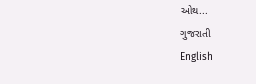ઓથ...
ગુજરાતી
English